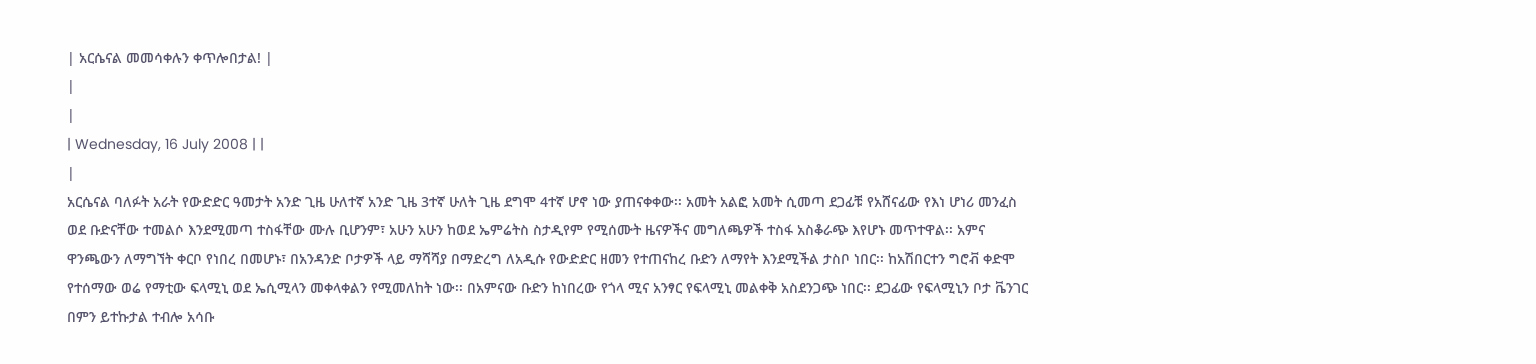| አርሴናል መመሳቀሉን ቀጥሎበታል! |
|
|
| Wednesday, 16 July 2008 | |
|
አርሴናል ባለፉት አራት የውድድር ዓመታት አንድ ጊዜ ሁለተኛ አንድ ጊዜ 3ተኛ ሁለት ጊዜ ደግሞ 4ተኛ ሆኖ ነው ያጠናቀቀው፡፡ አመት አልፎ አመት ሲመጣ ደጋፊቹ የአሸናፊው የእነ ሆነሪ መንፈስ ወደ ቡድናቸው ተመልሶ እንደሚመጣ ተስፋቸው ሙሉ ቢሆንም፣ አሁን አሁን ከወደ ኤምሬትስ ስታዲየም የሚሰሙት ዜናዎችና መግለጫዎች ተስፋ አስቆራጭ እየሆኑ መጥተዋል፡፡ አምና ዋንጫውን ለማግኘት ቀርቦ የነበረ በመሆኑ፣ በአንዳንድ ቦታዎች ላይ ማሻሻያ በማድረግ ለአዲሱ የውድድር ዘመን የተጠናከረ ቡድን ለማየት እንደሚችል ታስቦ ነበር፡፡ ከአሽበርተን ግሮቭ ቀድሞ የተሰማው ወሬ የማቲው ፍላሚኒ ወደ ኤሲሚላን መቀላቀልን የሚመለከት ነው፡፡ በአምናው ቡድን ከነበረው የጎላ ሚና አንፃር የፍላሚኒ መልቀቅ አስደንጋጭ ነበር፡፡ ደጋፊው የፍላሚኒን ቦታ ቬንገር በምን ይተኩታል ተብሎ አሳቡ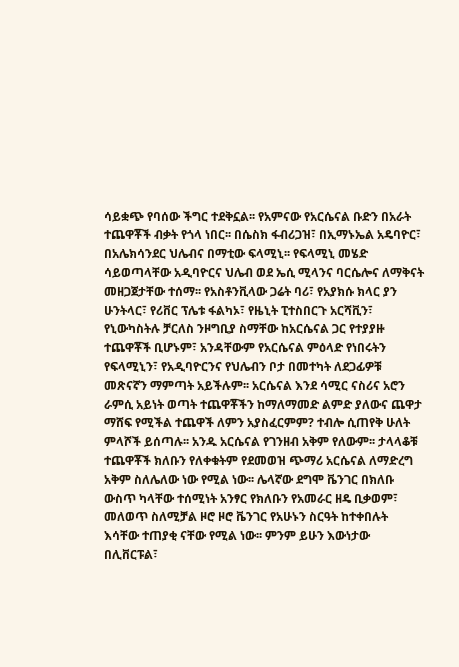ሳይቋጭ የባሰው ችግር ተደቅኗል፡፡ የአምናው የአርሴናል ቡድን በአራት ተጨዋቾች ብቃት የጎላ ነበር፡፡ በሴስክ ፋብሪጋዝ፣ በኢማኑኤል አዴባዮር፣ በአሌክሳንደር ህሌብና በማቲው ፍላሚኒ፡፡ የፍላሚኒ መሄድ ሳይወጣላቸው አዲባዮርና ህሌብ ወደ ኤሲ ሚላንና ባርሴሎና ለማቅናት መዘጋጀታቸው ተሰማ፡፡ የአስቶንቪላው ጋሬት ባሪ፣ የአያክሱ ክላር ያን ሁንትላር፣ የሪቨር ፕሌቱ ፋልካኦ፣ የዜኒት ፒተስበርጉ አርሻቪን፣ የኒውካስትሉ ቻርለስ ንዞግቢያ ስማቸው ከአርሴናል ጋር የተያያዙ ተጨዋቾች ቢሆኑም፣ አንዳቸውም የአርሴናል ምዕላድ የነበሩትን የፍላሚኒን፣ የአዲባዮርንና የህሌብን ቦታ በመተካት ለደጋፊዎቹ መጽናኛን ማምጣት አይችሉም፡፡ አርሴናል እንደ ሳሚር ናስሪና አሮን ራምሲ አይነት ወጣት ተጨዋቾችን ከማለማመድ ልምድ ያለውና ጨዋታ ማሸፍ የሚችል ተጨዋች ለምን አያስፈርምም? ተብሎ ሲጠየቅ ሁለት ምላሾች ይሰጣሉ፡፡ አንዱ አርሴናል የገንዘብ አቅም የለውም፡፡ ታላላቆቹ ተጨዋቾች ክለቡን የለቀቁትም የደመወዝ ጭማሪ አርሴናል ለማድረግ አቅም ስለሌለው ነው የሚል ነው፡፡ ሌላኛው ደግሞ ቬንገር በክለቡ ውስጥ ካላቸው ተሰሚነት አንፃር የክለቡን የአመራር ዘዴ ቢቃወም፣ መለወጥ ስለሚቻል ዞሮ ዞሮ ቬንገር የአሁኑን ስርዓት ከተቀበሉት እሳቸው ተጠያቂ ናቸው የሚል ነው፡፡ ምንም ይሁን እውነታው በሊቨርፑል፣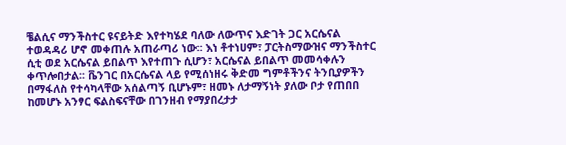ቼልሲና ማንችስተር ዩናይትድ እየተካሄደ ባለው ለውጥና እድገት ጋር አርሴናል ተወዳዳሪ ሆኖ መቀጠሉ አጠራጣሪ ነው፡፡ እነ ቶተነሀም፣ ፓርትስማውዝና ማንችስተር ሲቲ ወደ አርሴናል ይበልጥ እየተጠጉ ሲሆን፣ አርሴናል ይበልጥ መመሳቀሉን ቀጥሎበታል፡፡ ቬንገር በአርሴናል ላይ የሚሰነዘሩ ቅድመ ግምቶችንና ትንቢያዎችን በማፋለስ የተሳካላቸው አሰልጣኝ ቢሆኑም፣ ዘመኑ ለታማኝነት ያለው ቦታ የጠበበ ከመሆኑ አንፃር ፍልስፍናቸው በገንዘብ የማያበረታታ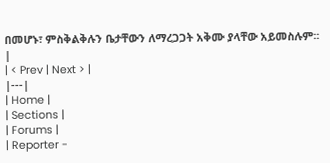በመሆኑ፣ ምስቅልቅሉን ቤታቸውን ለማረጋጋት አቅሙ ያላቸው አይመስሉም፡፡ |
| < Prev | Next > |
|---|
| Home |
| Sections |
| Forums |
| Reporter -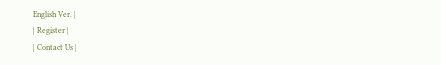English Ver. |
| Register |
| Contact Us |